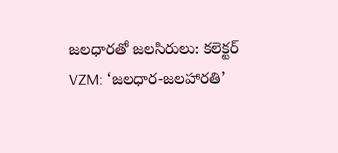జలధారతో జలసిరులు: కలెక్టర్
VZM: ‘జలధార-జలహారతి’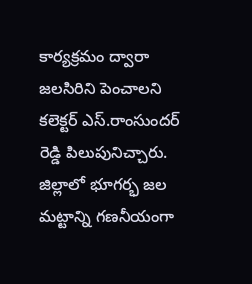కార్యక్రమం ద్వారా జలసిరిని పెంచాలని కలెక్టర్ ఎస్.రాంసుందర్ రెడ్డి పిలుపునిచ్చారు. జిల్లాలో భూగర్భ జల మట్టాన్ని గణనీయంగా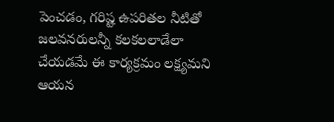పెంచడం, గరిష్ట ఉపరితల నీటితో జలవనరులన్నీ కలకలలాడేలా చేయడమే ఈ కార్యక్రమం లక్ష్యమని ఆయన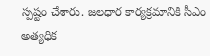స్పష్టం చేశారు. జలధార కార్యక్రమానికి సీఎం అత్యధిక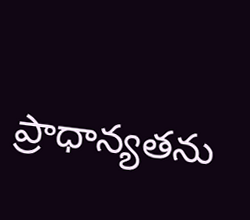ప్రాధాన్యతను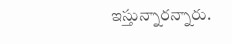ఇస్తున్నారన్నారు.